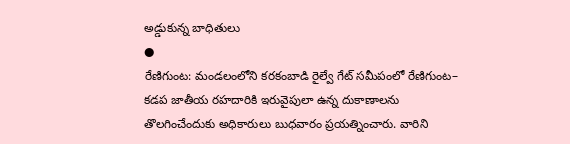అడ్డుకున్న బాధితులు
●
రేణిగుంట: మండలంలోని కరకంబాడి రైల్వే గేట్ సమీపంలో రేణిగుంట– కడప జాతీయ రహదారికి ఇరువైపులా ఉన్న దుకాణాలను తొలగించేందుకు అధికారులు బుధవారం ప్రయత్నించారు. వారిని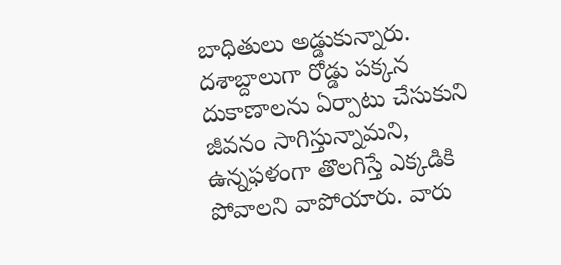బాధితులు అడ్డుకున్నారు. దశాబ్దాలుగా రోడ్డు పక్కన దుకాణాలను ఏర్పాటు చేసుకుని జీవనం సాగిస్తున్నామని, ఉన్నఫళంగా తొలగిస్తే ఎక్కడికి పోవాలని వాపోయారు. వారు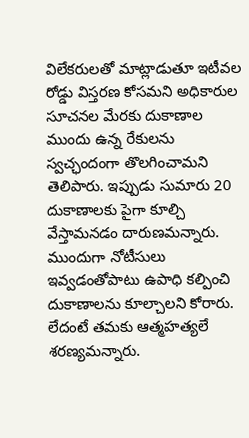విలేకరులతో మాట్లాడుతూ ఇటీవల రోడ్డు విస్తరణ కోసమని అధికారుల సూచనల మేరకు దుకాణాల ముందు ఉన్న రేకులను స్వచ్ఛందంగా తొలగించామని తెలిపారు. ఇప్పుడు సుమారు 20 దుకాణాలకు పైగా కూల్చి వేస్తామనడం దారుణమన్నారు. ముందుగా నోటీసులు ఇవ్వడంతోపాటు ఉపాధి కల్పించి దుకాణాలను కూల్చాలని కోరారు. లేదంటే తమకు ఆత్మహత్యలే శరణ్యమన్నారు.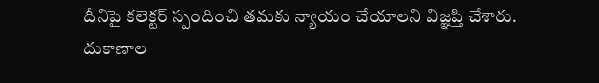దీనిపై కలెక్టర్ స్పందించి తమకు న్యాయం చేయాలని విజ్ఞప్తి చేశారు.
దుకాణాల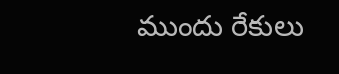ముందు రేకులు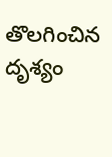తొలగించిన దృశ్యం